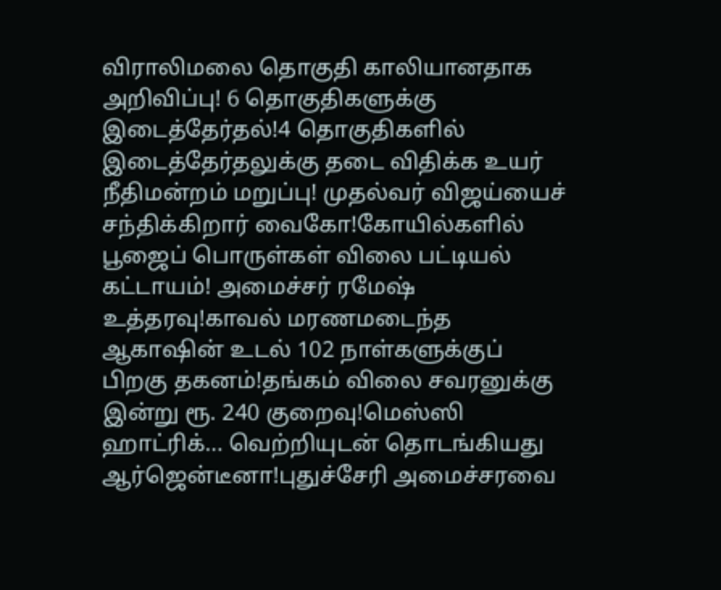விராலிமலை தொகுதி காலியானதாக அறிவிப்பு! 6 தொகுதிகளுக்கு இடைத்தேர்தல்!4 தொகுதிகளில் இடைத்தேர்தலுக்கு தடை விதிக்க உயர் நீதிமன்றம் மறுப்பு! முதல்வர் விஜய்யைச் சந்திக்கிறார் வைகோ!கோயில்களில் பூஜைப் பொருள்கள் விலை பட்டியல் கட்டாயம்! அமைச்சர் ரமேஷ் உத்தரவு!காவல் மரணமடைந்த ஆகாஷின் உடல் 102 நாள்களுக்குப் பிறகு தகனம்!தங்கம் விலை சவரனுக்கு இன்று ரூ. 240 குறைவு!மெஸ்ஸி ஹாட்ரிக்... வெற்றியுடன் தொடங்கியது ஆர்ஜென்டீனா!புதுச்சேரி அமைச்சரவை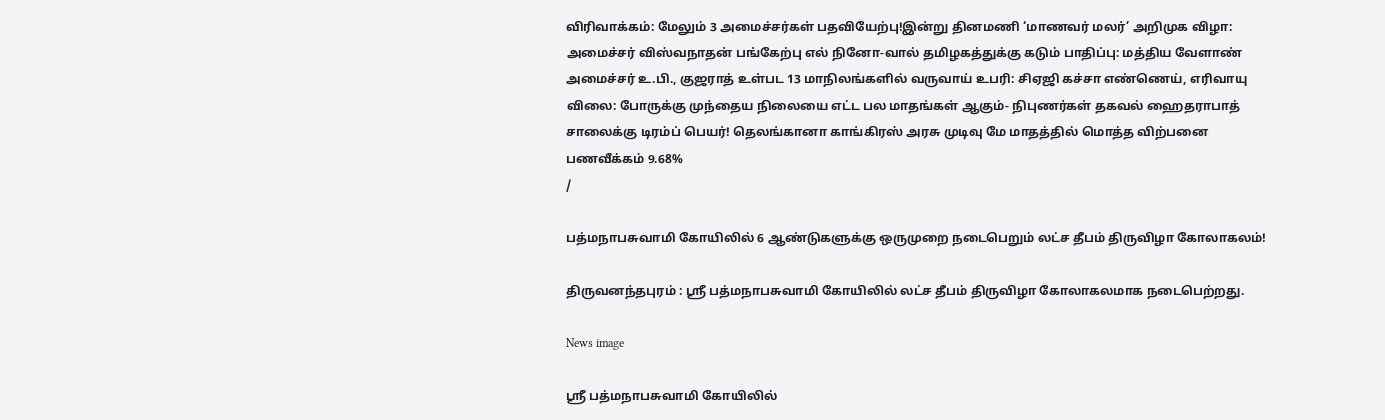விரிவாக்கம்: மேலும் 3 அமைச்சர்கள் பதவியேற்பு!இன்று தினமணி ‘மாணவர் மலர்’ அறிமுக விழா: அமைச்சர் விஸ்வநாதன் பங்கேற்பு எல் நினோ-வால் தமிழகத்துக்கு கடும் பாதிப்பு: மத்திய வேளாண் அமைச்சர் உ.பி., குஜராத் உள்பட 13 மாநிலங்களில் வருவாய் உபரி: சிஏஜி கச்சா எண்ணெய், எரிவாயு விலை: போருக்கு முந்தைய நிலையை எட்ட பல மாதங்கள் ஆகும்- நிபுணர்கள் தகவல் ஹைதராபாத் சாலைக்கு டிரம்ப் பெயர்! தெலங்கானா காங்கிரஸ் அரசு முடிவு மே மாதத்தில் மொத்த விற்பனை பணவீக்கம் 9.68%
/

பத்மநாபசுவாமி கோயிலில் 6 ஆண்டுகளுக்கு ஒருமுறை நடைபெறும் லட்ச தீபம் திருவிழா கோலாகலம்!

திருவனந்தபுரம் : ஸ்ரீ பத்மநாபசுவாமி கோயிலில் லட்ச தீபம் திருவிழா கோலாகலமாக நடைபெற்றது.

News image

ஸ்ரீ பத்மநாபசுவாமி கோயிலில்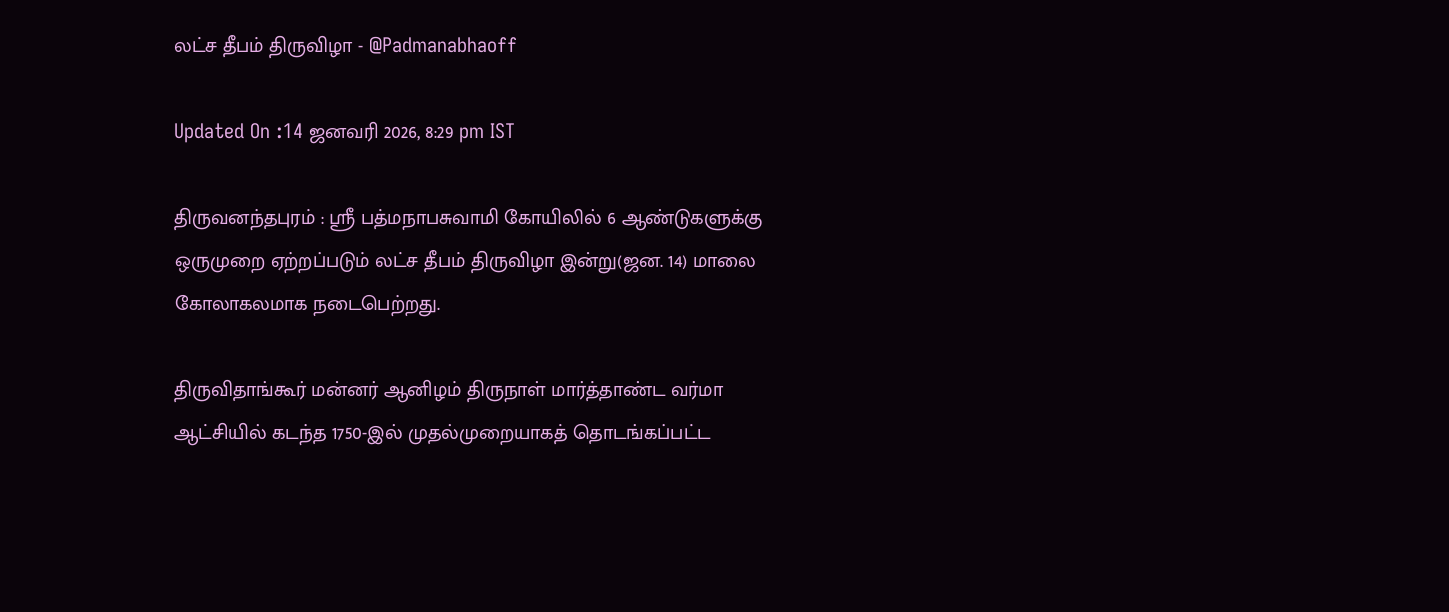லட்ச தீபம் திருவிழா - @Padmanabhaoff

Updated On :14 ஜனவரி 2026, 8:29 pm IST

திருவனந்தபுரம் : ஸ்ரீ பத்மநாபசுவாமி கோயிலில் 6 ஆண்டுகளுக்கு ஒருமுறை ஏற்றப்படும் லட்ச தீபம் திருவிழா இன்று(ஜன. 14) மாலை கோலாகலமாக நடைபெற்றது.

திருவிதாங்கூர் மன்னர் ஆனிழம் திருநாள் மார்த்தாண்ட வர்மா ஆட்சியில் கடந்த 1750-இல் முதல்முறையாகத் தொடங்கப்பட்ட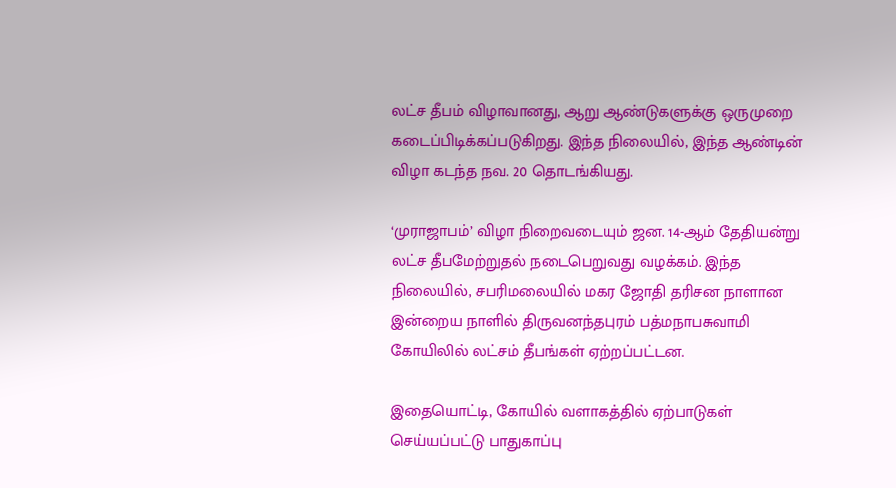லட்ச தீபம் விழாவானது, ஆறு ஆண்டுகளுக்கு ஒருமுறை கடைப்பிடிக்கப்படுகிறது. இந்த நிலையில், இந்த ஆண்டின் விழா கடந்த நவ. 20 தொடங்கியது.

‘முராஜாபம்’ விழா நிறைவடையும் ஜன. 14-ஆம் தேதியன்று லட்ச தீபமேற்றுதல் நடைபெறுவது வழக்கம். இந்த நிலையில், சபரிமலையில் மகர ஜோதி தரிசன நாளான இன்றைய நாளில் திருவனந்தபுரம் பத்மநாபசுவாமி கோயிலில் லட்சம் தீபங்கள் ஏற்றப்பட்டன.

இதையொட்டி, கோயில் வளாகத்தில் ஏற்பாடுகள் செய்யப்பட்டு பாதுகாப்பு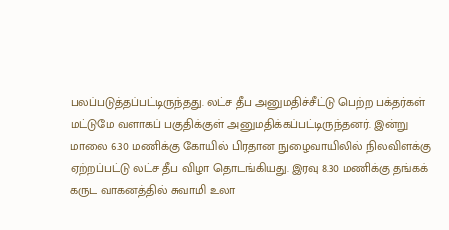பலப்படுத்தப்பட்டிருந்தது. லட்ச தீப அனுமதிச்சீட்டு பெற்ற பக்தர்கள் மட்டுமே வளாகப் பகுதிக்குள் அனுமதிக்கப்பட்டிருந்தனர். இன்று மாலை 6.30 மணிக்கு கோயில் பிரதான நுழைவாயிலில் நிலவிளக்கு ஏற்றப்பட்டு லட்ச தீப விழா தொடங்கியது. இரவு 8.30 மணிக்கு தங்கக் கருட வாகனத்தில் சுவாமி உலா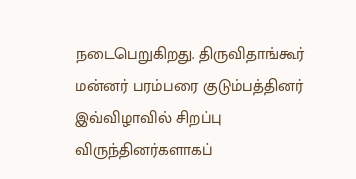நடைபெறுகிறது. திருவிதாங்கூர் மன்னர் பரம்பரை குடும்பத்தினர் இவ்விழாவில் சிறப்பு விருந்தினர்களாகப்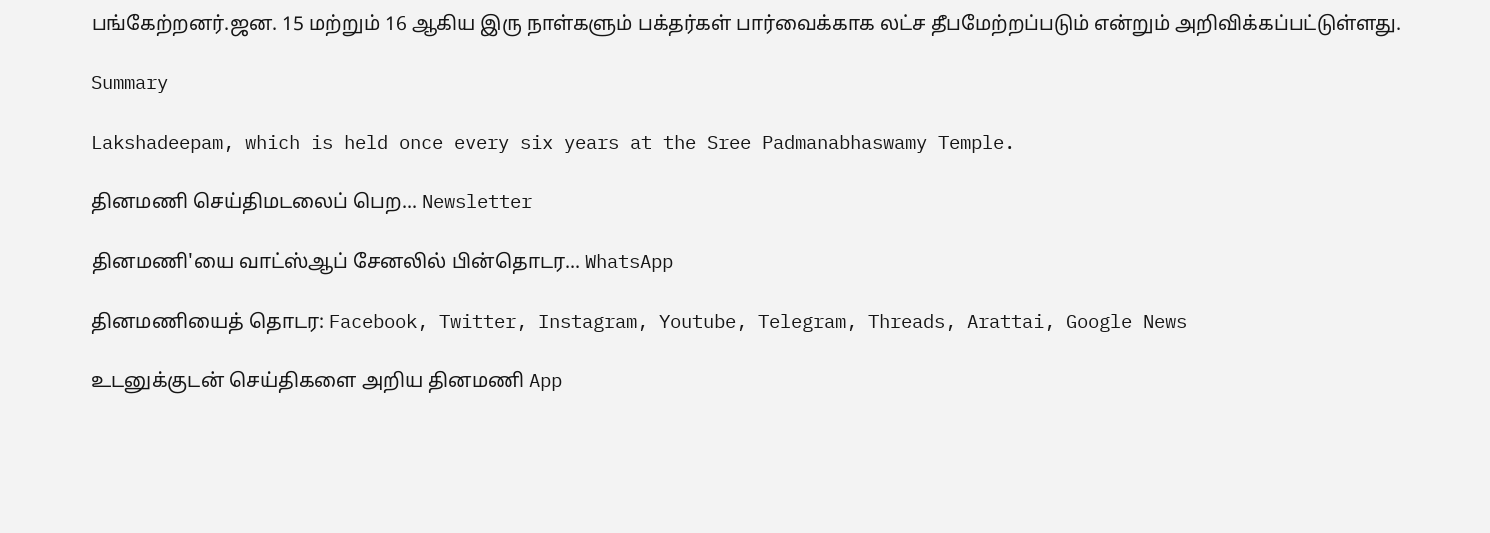பங்கேற்றனர்.ஜன. 15 மற்றும் 16 ஆகிய இரு நாள்களும் பக்தர்கள் பார்வைக்காக லட்ச தீபமேற்றப்படும் என்றும் அறிவிக்கப்பட்டுள்ளது.

Summary

Lakshadeepam, which is held once every six years at the Sree Padmanabhaswamy Temple.

தினமணி செய்திமடலைப் பெற... Newsletter

தினமணி'யை வாட்ஸ்ஆப் சேனலில் பின்தொடர... WhatsApp

தினமணியைத் தொடர: Facebook, Twitter, Instagram, Youtube, Telegram, Threads, Arattai, Google News

உடனுக்குடன் செய்திகளை அறிய தினமணி App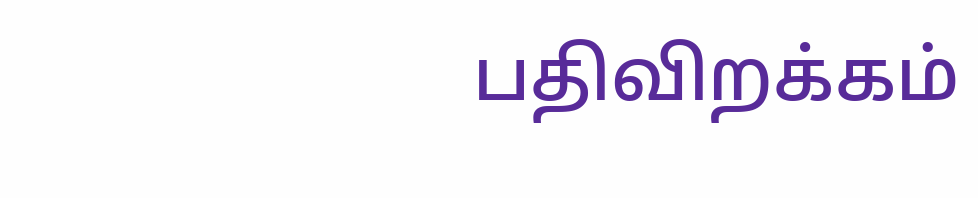பதிவிறக்கம்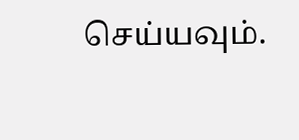செய்யவும்.